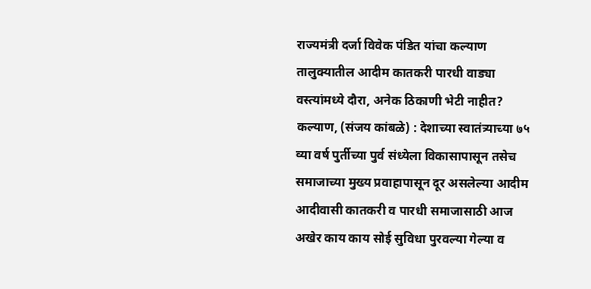राज्यमंत्री दर्जा विवेक पंडित यांचा कल्याण तालुक्यातील आदीम कातकरी पारधी वाड्या वस्त्यांमध्ये दौरा, अनेक ठिकाणी भेटी नाहीत?
कल्याण, (संजय कांबळे) : देशाच्या स्वातंत्र्याच्या ७५ व्या वर्ष पुर्तीच्या पुर्व संध्येला विकासापासून तसेच समाजाच्या मुख्य प्रवाहापासून दूर असलेल्या आदीम आदीवासी कातकरी व पारधी समाजासाठी आज अखेर काय काय सोई सुविधा पुरवल्या गेल्या व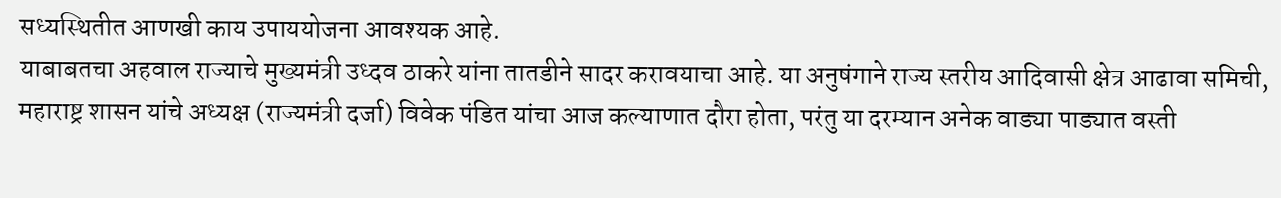सध्यस्थितीत आणखी काय उपाययोजना आवश्यक आहे.
याबाबतचा अहवाल राज्याचे मुख्यमंत्री उध्दव ठाकरे यांना तातडीने सादर करावयाचा आहे. या अनुषंगाने राज्य स्तरीय आदिवासी क्षेत्र आढावा समिची, महाराष्ट्र शासन यांचे अध्यक्ष (राज्यमंत्री दर्जा) विवेक पंडित यांचा आज कल्याणात दौरा होता, परंतु या दरम्यान अनेक वाड्या पाड्यात वस्ती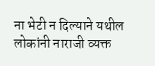ना भेटी न दिल्याने यथील लोकांनी नाराजी व्यक्त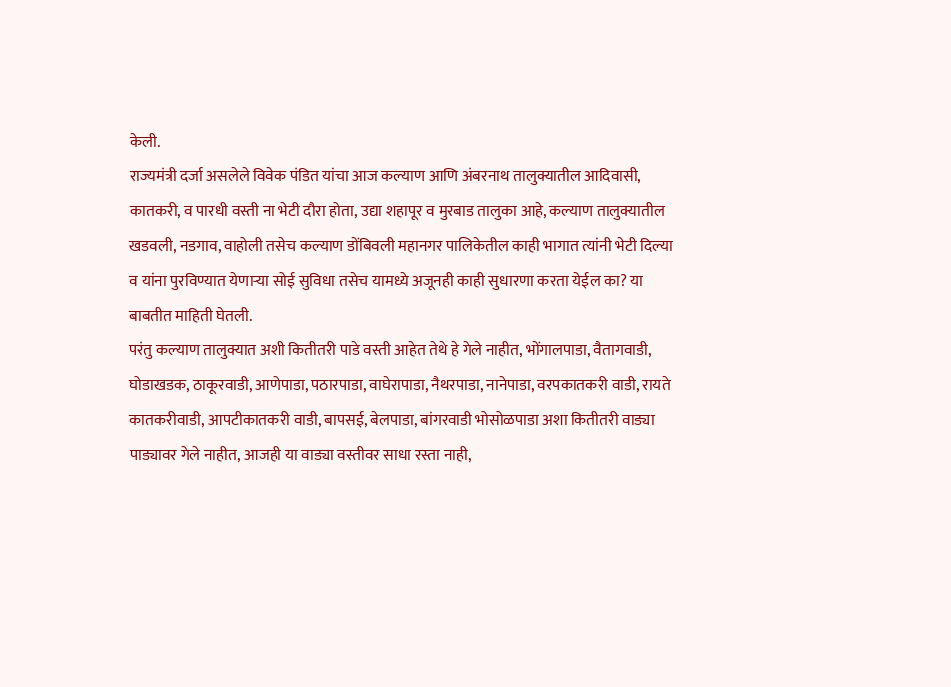केली.
राज्यमंत्री दर्जा असलेले विवेक पंडित यांचा आज कल्याण आणि अंबरनाथ तालुक्यातील आदिवासी, कातकरी, व पारधी वस्ती ना भेटी दौरा होता, उद्या शहापूर व मुरबाड तालुका आहे, कल्याण तालुक्यातील खडवली, नडगाव, वाहोली तसेच कल्याण डोंबिवली महानगर पालिकेतील काही भागात त्यांनी भेटी दिल्या व यांना पुरविण्यात येणाऱ्या सोई सुविधा तसेच यामध्ये अजूनही काही सुधारणा करता येईल का? या बाबतीत माहिती घेतली.
परंतु कल्याण तालुक्यात अशी कितीतरी पाडे वस्ती आहेत तेथे हे गेले नाहीत, भोंगालपाडा, वैतागवाडी, घोडाखडक, ठाकूरवाडी, आणेपाडा, पठारपाडा, वाघेरापाडा, नैथरपाडा, नानेपाडा, वरपकातकरी वाडी, रायते कातकरीवाडी, आपटीकातकरी वाडी, बापसई, बेलपाडा, बांगरवाडी भोसोळपाडा अशा कितीतरी वाड्या पाड्यावर गेले नाहीत, आजही या वाड्या वस्तीवर साधा रस्ता नाही,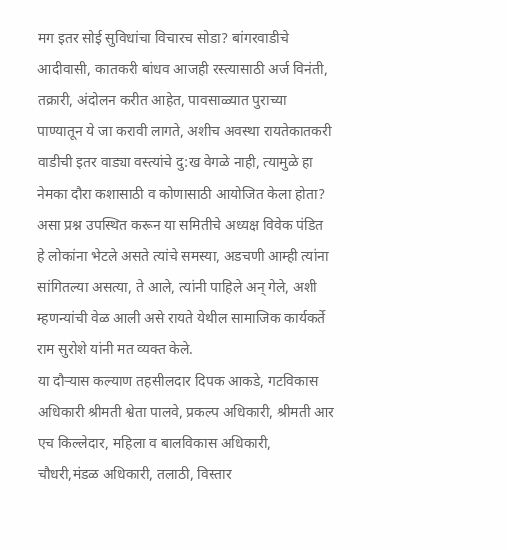मग इतर सोई सुविधांचा विचारच सोडा? बांगरवाडीचे आदीवासी, कातकरी बांधव आजही रस्त्यासाठी अर्ज विनंती, तक्रारी, अंदोलन करीत आहेत, पावसाळ्यात पुराच्या पाण्यातून ये जा करावी लागते, अशीच अवस्था रायतेकातकरी वाडीची इतर वाड्या वस्त्यांचे दु:ख वेगळे नाही, त्यामुळे हा नेमका दौरा कशासाठी व कोणासाठी आयोजित केला होता? असा प्रश्न उपस्थित करून या समितीचे अध्यक्ष विवेक पंडित हे लोकांना भेटले असते त्यांचे समस्या, अडचणी आम्ही त्यांना सांगितल्या असत्या, ते आले, त्यांनी पाहिले अन् गेले, अशी म्हणन्यांची वेळ आली असे रायते येथील सामाजिक कार्यकर्ते राम सुरोशे यांनी मत व्यक्त केले.
या दौऱ्यास कल्याण तहसीलदार दिपक आकडे, गटविकास अधिकारी श्रीमती श्वेता पालवे, प्रकल्प अधिकारी, श्रीमती आर एच किल्लेदार, महिला व बालविकास अधिकारी, चौधरी,मंडळ अधिकारी, तलाठी, विस्तार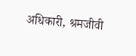अधिकारी, श्रमजीवी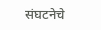संघटनेचे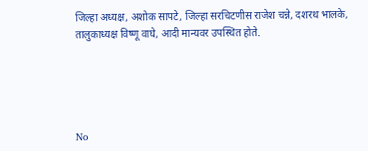जिल्हा अध्यक्ष, अशोक सापटे, जिल्हा सरचिटणीस राजेश चन्ने, दशरथ भालके, तालुकाध्यक्ष विष्णू वाघे, आदी मान्यवर उपस्थित होते.





No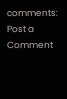comments:
Post a Comment